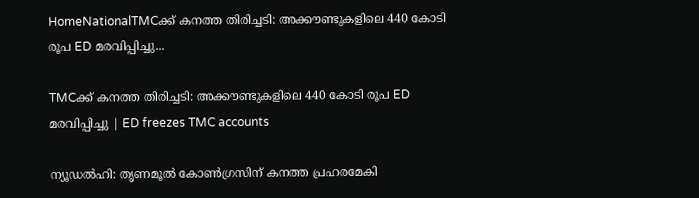HomeNationalTMCക്ക് കനത്ത തിരിച്ചടി: അക്കൗണ്ടുകളിലെ 440 കോടി രൂപ ED മരവിപ്പിച്ചു...

TMCക്ക് കനത്ത തിരിച്ചടി: അക്കൗണ്ടുകളിലെ 440 കോടി രൂപ ED മരവിപ്പിച്ചു | ED freezes TMC accounts

ന്യൂഡൽഹി: തൃണമൂൽ കോൺഗ്രസിന് കനത്ത പ്രഹരമേകി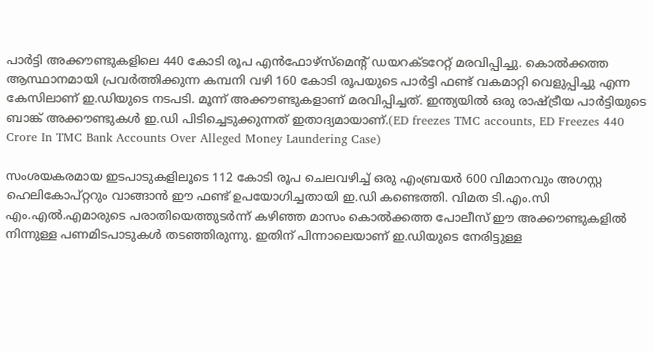പാർട്ടി അക്കൗണ്ടുകളിലെ 440 കോടി രൂപ എൻഫോഴ്‌സ്‌മെന്റ് ഡയറക്ടറേറ്റ് മരവിപ്പിച്ചു. കൊൽക്കത്ത ആസ്ഥാനമായി പ്രവർത്തിക്കുന്ന കമ്പനി വഴി 160 കോടി രൂപയുടെ പാർട്ടി ഫണ്ട് വകമാറ്റി വെളുപ്പിച്ചു എന്ന കേസിലാണ് ഇ.ഡിയുടെ നടപടി. മൂന്ന് അക്കൗണ്ടുകളാണ് മരവിപ്പിച്ചത്. ഇന്ത്യയിൽ ഒരു രാഷ്ട്രീയ പാർട്ടിയുടെ ബാങ്ക് അക്കൗണ്ടുകൾ ഇ.ഡി പിടിച്ചെടുക്കുന്നത് ഇതാദ്യമായാണ്.(ED freezes TMC accounts, ED Freezes 440 Crore In TMC Bank Accounts Over Alleged Money Laundering Case)

സംശയകരമായ ഇടപാടുകളിലൂടെ 112 കോടി രൂപ ചെലവഴിച്ച് ഒരു എംബ്രയർ 600 വിമാനവും അഗസ്റ്റ ഹെലികോപ്റ്ററും വാങ്ങാൻ ഈ ഫണ്ട് ഉപയോഗിച്ചതായി ഇ.ഡി കണ്ടെത്തി. വിമത ടി.എം.സി എം.എൽ.എമാരുടെ പരാതിയെത്തുടർന്ന് കഴിഞ്ഞ മാസം കൊൽക്കത്ത പോലീസ് ഈ അക്കൗണ്ടുകളിൽ നിന്നുള്ള പണമിടപാടുകൾ തടഞ്ഞിരുന്നു. ഇതിന് പിന്നാലെയാണ് ഇ.ഡിയുടെ നേരിട്ടുള്ള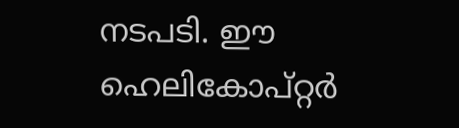നടപടി. ഈ ഹെലികോപ്റ്റർ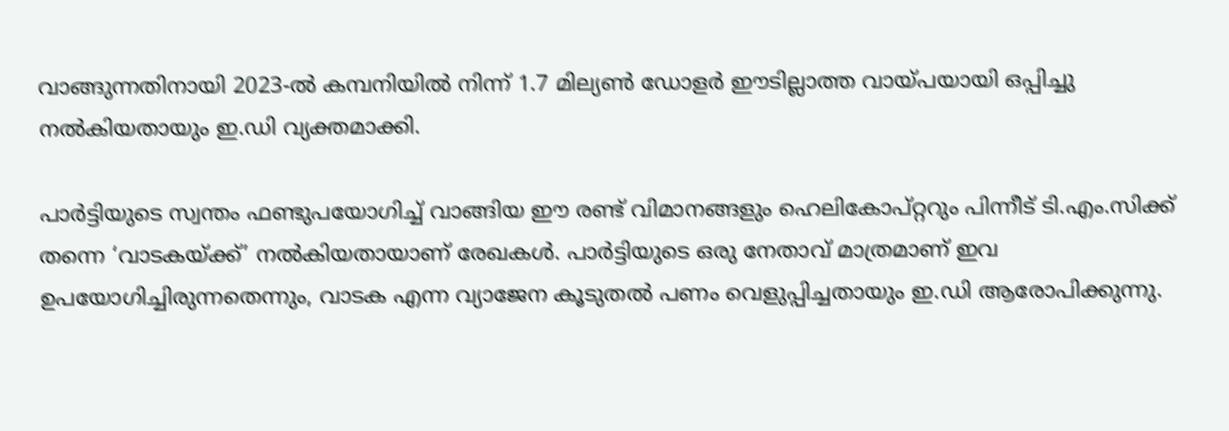വാങ്ങുന്നതിനായി 2023-ൽ കമ്പനിയിൽ നിന്ന് 1.7 മില്യൺ ഡോളർ ഈടില്ലാത്ത വായ്പയായി ഒപ്പിച്ചു നൽകിയതായും ഇ.ഡി വ്യക്തമാക്കി.

പാർട്ടിയുടെ സ്വന്തം ഫണ്ടുപയോഗിച്ച് വാങ്ങിയ ഈ രണ്ട് വിമാനങ്ങളും ഹെലികോപ്റ്ററും പിന്നീട് ടി.എം.സിക്ക് തന്നെ ‘വാടകയ്ക്ക്’ നൽകിയതായാണ് രേഖകൾ. പാർട്ടിയുടെ ഒരു നേതാവ് മാത്രമാണ് ഇവ ഉപയോഗിച്ചിരുന്നതെന്നും, വാടക എന്ന വ്യാജേന കൂടുതൽ പണം വെളുപ്പിച്ചതായും ഇ.ഡി ആരോപിക്കുന്നു.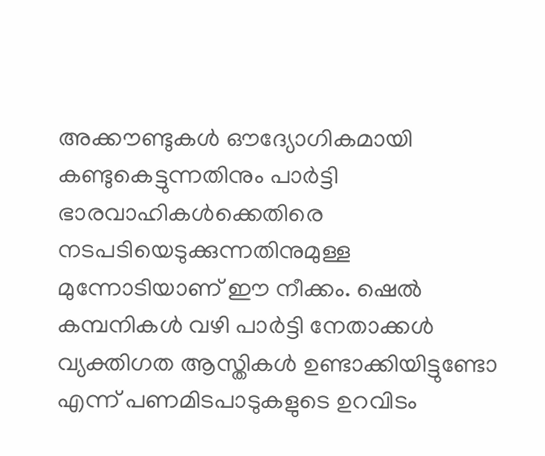അക്കൗണ്ടുകൾ ഔദ്യോഗികമായി കണ്ടുകെട്ടുന്നതിനും പാർട്ടി ഭാരവാഹികൾക്കെതിരെ നടപടിയെടുക്കുന്നതിനുമുള്ള മുന്നോടിയാണ് ഈ നീക്കം. ഷെൽ കമ്പനികൾ വഴി പാർട്ടി നേതാക്കൾ വ്യക്തിഗത ആസ്തികൾ ഉണ്ടാക്കിയിട്ടുണ്ടോ എന്ന് പണമിടപാടുകളുടെ ഉറവിടം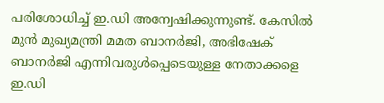പരിശോധിച്ച് ഇ.ഡി അന്വേഷിക്കുന്നുണ്ട്. കേസിൽ മുൻ മുഖ്യമന്ത്രി മമത ബാനർജി, അഭിഷേക് ബാനർജി എന്നിവരുൾപ്പെടെയുള്ള നേതാക്കളെ ഇ.ഡി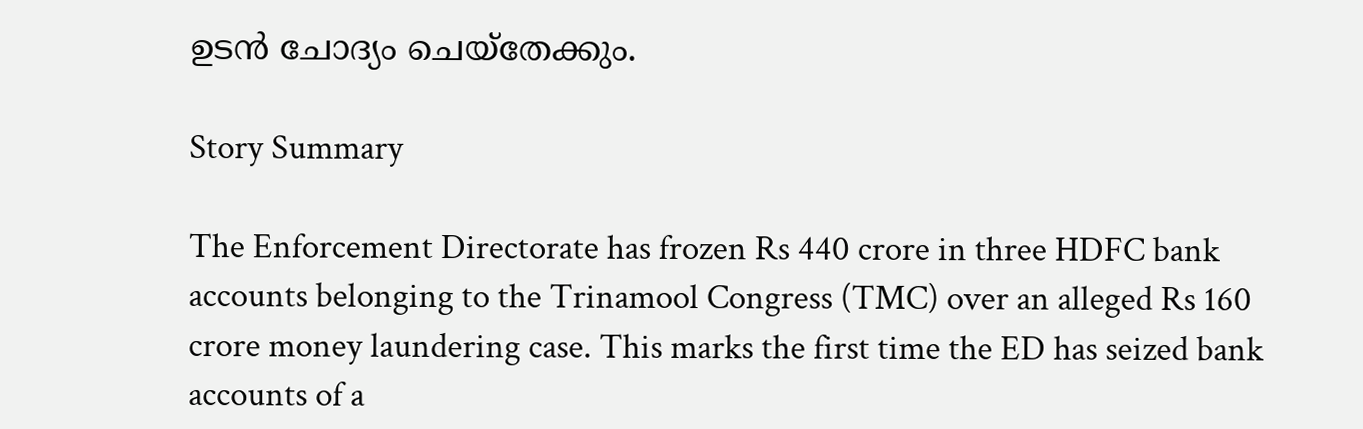ഉടൻ ചോദ്യം ചെയ്തേക്കും.

Story Summary

The Enforcement Directorate has frozen Rs 440 crore in three HDFC bank accounts belonging to the Trinamool Congress (TMC) over an alleged Rs 160 crore money laundering case. This marks the first time the ED has seized bank accounts of a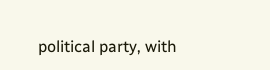political party, with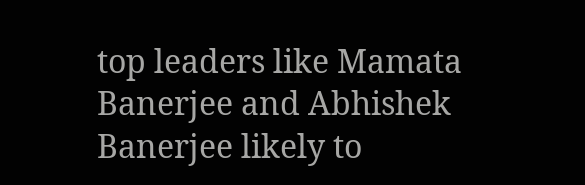top leaders like Mamata Banerjee and Abhishek Banerjee likely to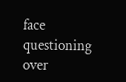face questioning over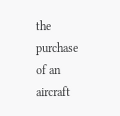the purchase of an aircraft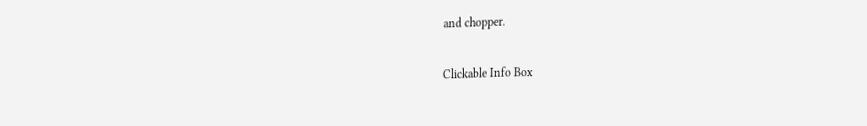and chopper.

Clickable Info Box